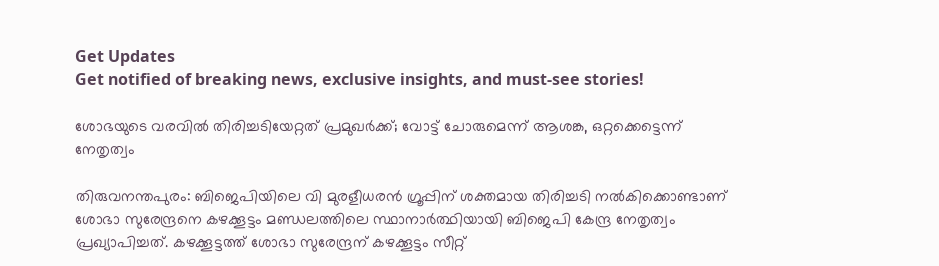Get Updates
Get notified of breaking news, exclusive insights, and must-see stories!

ശോഭയുടെ വരവില്‍ തിരിച്ചടിയേറ്റത് പ്രമുഖര്‍ക്ക്; വോട്ട് ചോരുമെന്ന് ആശങ്ക, ഒറ്റക്കെട്ടെന്ന് നേതൃത്വം

തിരുവനന്തപുരം: ബിജെപിയിലെ വി മുരളീധരന്‍ ഗ്രൂപ്പിന് ശക്തമായ തിരിച്ചടി നല്‍കിക്കൊണ്ടാണ് ശോഭാ സുരേന്ദ്രനെ കഴക്കൂട്ടം മണ്ഡലത്തിലെ സ്ഥാനാര്‍ത്ഥിയായി ബിജെപി കേന്ദ്ര നേതൃത്വം പ്രഖ്യാപിച്ചത്. കഴക്കൂട്ടത്ത് ശോഭാ സുരേന്ദ്രന് കഴക്കൂട്ടം സീറ്റ്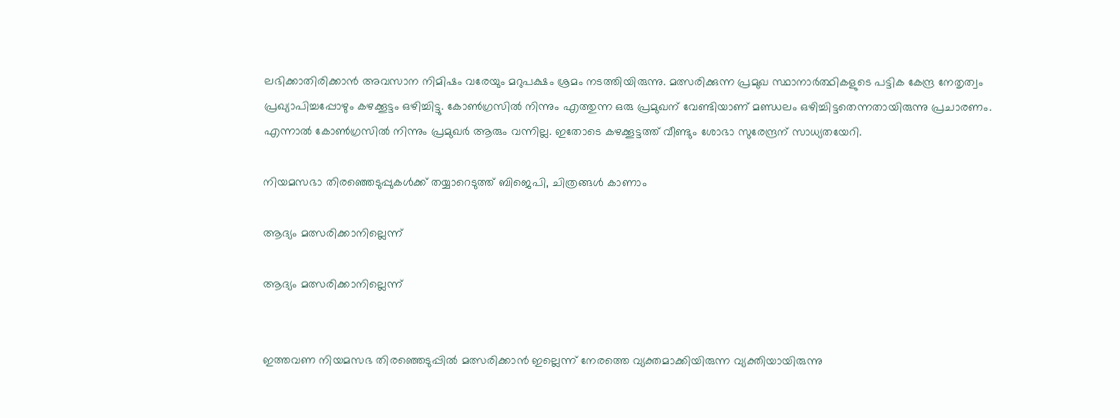ലഭിക്കാതിരിക്കാന്‍ അവസാന നിമിഷം വരേയും മറുപക്ഷം ശ്രമം നടത്തിയിരുന്നു. മത്സരിക്കുന്ന പ്രമുഖ സ്ഥാനാര്‍ത്ഥികളുടെ പട്ടിക കേന്ദ്ര നേതൃത്വം പ്രഖ്യാപിച്ചപ്പോഴും കഴക്കൂട്ടം ഒഴിച്ചിട്ടു. കോണ്‍ഗ്രസില്‍ നിന്നും എത്തുന്ന ഒരു പ്രമുഖന് വേണ്ടിയാണ് മണ്ഡലം ഒഴിച്ചിട്ടതെന്നതായിരുന്നു പ്രചാരണം. എന്നാല്‍ കോണ്‍ഗ്രസില്‍ നിന്നും പ്രമുഖര്‍ ആരും വന്നില്ല. ഇതോടെ കഴക്കൂട്ടത്ത് വീണ്ടും ശോഭാ സുരേന്ദ്രന് സാധ്യതയേറി.

നിയമസഭാ തിരഞ്ഞെടുപ്പുകൾക്ക് തയ്യാറെടുത്ത് ബിജെപി, ചിത്രങ്ങൾ കാണാം

ആദ്യം മത്സരിക്കാനില്ലെന്ന്

ആദ്യം മത്സരിക്കാനില്ലെന്ന്


ഇത്തവണ നിയമസഭ തിരഞ്ഞെടുപ്പില്‍ മത്സരിക്കാന്‍ ഇല്ലെന്ന് നേരത്തെ വ്യക്തമാക്കിയിരുന്ന വ്യക്തിയായിരുന്നു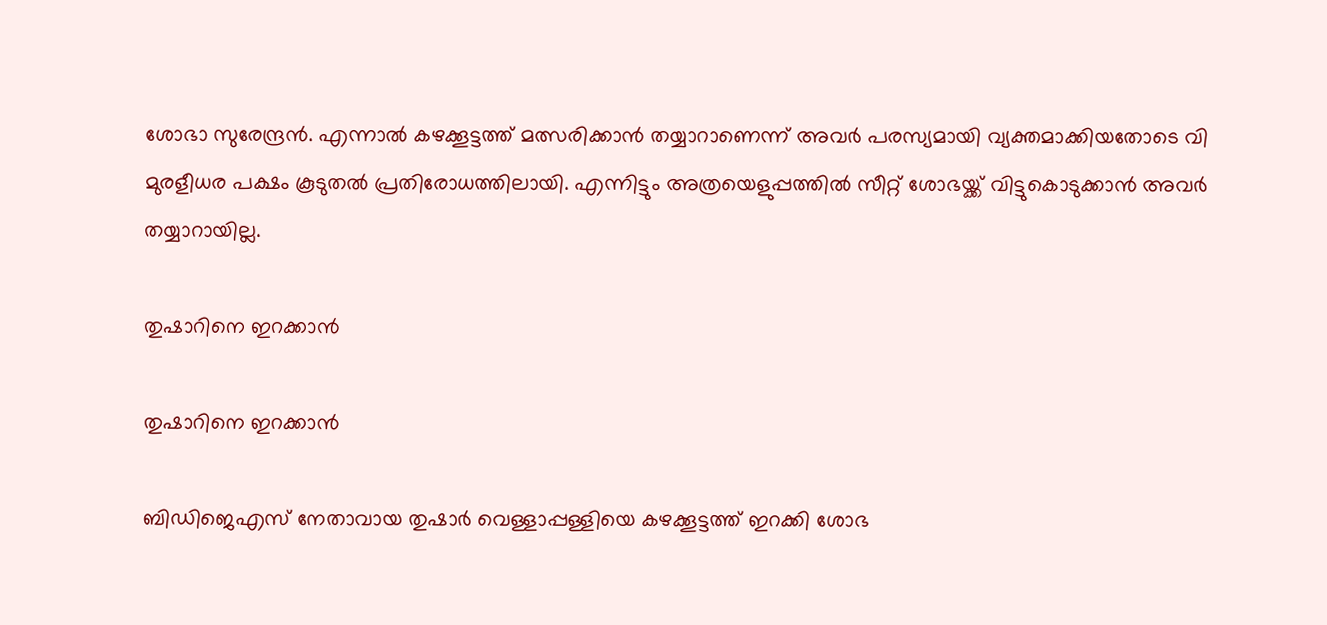ശോഭാ സുരേന്ദ്രന്‍. എന്നാല്‍ കഴക്കൂട്ടത്ത് മത്സരിക്കാന്‍ തയ്യാറാണെന്ന് അവര്‍ പരസ്യമായി വ്യക്തമാക്കിയതോടെ വി മുരളീധര പക്ഷം കൂടുതല്‍ പ്രതിരോധത്തിലായി. എന്നിട്ടും അത്രയെളുപ്പത്തില്‍ സീറ്റ് ശോഭയ്ക്ക് വിട്ടുകൊടുക്കാന്‍ അവര്‍ തയ്യാറായില്ല.

തുഷാറിനെ ഇറക്കാന്‍

തുഷാറിനെ ഇറക്കാന്‍

ബിഡിജെഎസ് നേതാവായ തുഷാര്‍ വെള്ളാപ്പള്ളിയെ കഴക്കൂട്ടത്ത് ഇറക്കി ശോഭ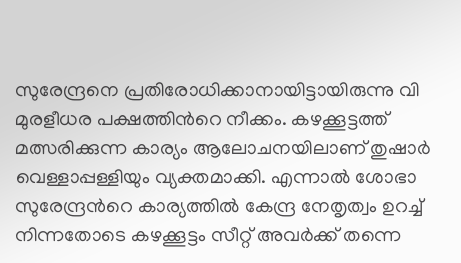സുരേന്ദ്രനെ പ്രതിരോധിക്കാനായിട്ടായിരുന്നു വി മുരളീധര പക്ഷത്തിന്‍റെ നീക്കം. കഴക്കൂട്ടത്ത് മത്സരിക്കുന്ന കാര്യം ആലോചനയിലാണ് തുഷാര്‍ വെള്ളാപ്പള്ളിയും വ്യക്തമാക്കി. എന്നാല്‍ ശോഭാ സുരേന്ദ്രന്‍റെ കാര്യത്തില്‍ കേന്ദ്ര നേതൃത്വം ഉറച്ച് നിന്നതോടെ കഴക്കൂട്ടം സീറ്റ് അവര്‍ക്ക് തന്നെ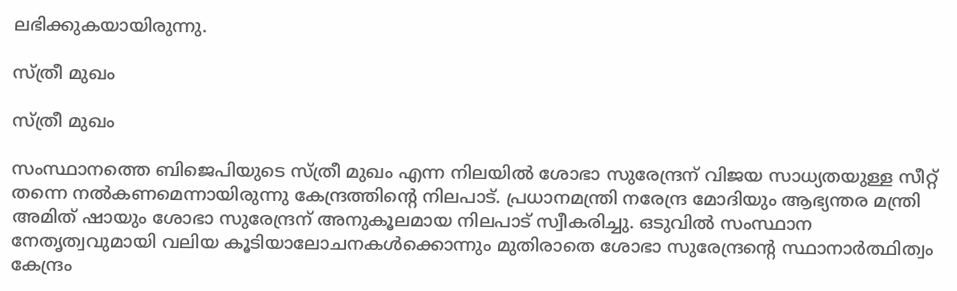ലഭിക്കുകയായിരുന്നു.

സ്ത്രീ മുഖം

സ്ത്രീ മുഖം

സംസ്ഥാനത്തെ ബിജെപിയുടെ സ്ത്രീ മുഖം എന്ന നിലയില്‍ ശോഭാ സുരേന്ദ്രന് വിജയ സാധ്യതയുള്ള സീറ്റ് തന്നെ നല്‍കണമെന്നായിരുന്നു കേന്ദ്രത്തിന്‍റെ നിലപാട്. പ്രധാനമന്ത്രി നരേന്ദ്ര മോദിയും ആഭ്യന്തര മന്ത്രി അമിത് ഷായും ശോഭാ സുരേന്ദ്രന് അനുകൂലമായ നിലപാട് സ്വീകരിച്ചു. ഒടുവില്‍ സംസ്ഥാന നേതൃത്വവുമായി വലിയ കൂടിയാലോചനകള്‍ക്കൊന്നും മുതിരാതെ ശോഭാ സുരേന്ദ്രന്‍റെ സ്ഥാനാര്‍ത്ഥിത്വം കേന്ദ്രം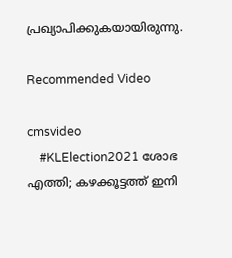പ്രഖ്യാപിക്കുകയായിരുന്നു.

Recommended Video

cmsvideo
    #KLElection2021 ശോഭ എത്തി; കഴക്കൂട്ടത്ത് ഇനി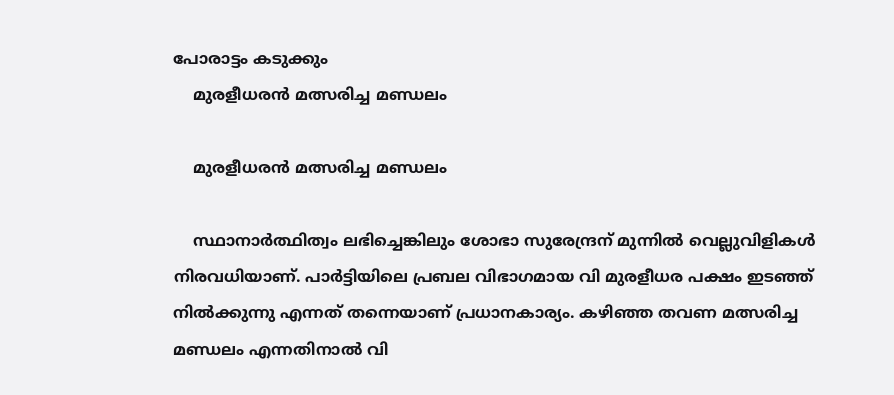പോരാട്ടം കടുക്കും
    മുരളീധരന്‍ മത്സരിച്ച മണ്ഡലം

    മുരളീധരന്‍ മത്സരിച്ച മണ്ഡലം

    സ്ഥാനാര്‍ത്ഥിത്വം ലഭിച്ചെങ്കിലും ശോഭാ സുരേന്ദ്രന് മുന്നില്‍ വെല്ലുവിളികള്‍ നിരവധിയാണ്. പാര്‍ട്ടിയിലെ പ്രബല വിഭാഗമായ വി മുരളീധര പക്ഷം ഇടഞ്ഞ് നില്‍ക്കുന്നു എന്നത് തന്നെയാണ് പ്രധാനകാര്യം. കഴിഞ്ഞ തവണ മത്സരിച്ച മണ്ഡലം എന്നതിനാല്‍ വി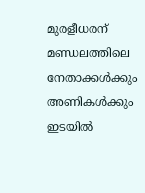മുരളീധരന് മണ്ഡലത്തിലെ നേതാക്കള്‍ക്കും അണികള്‍ക്കും ഇടയില്‍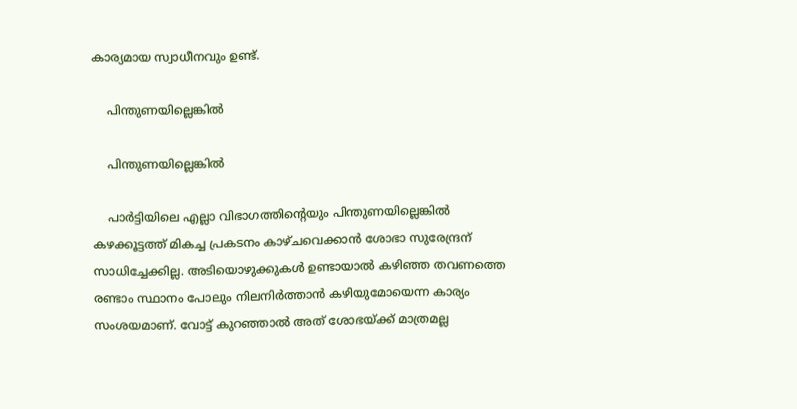കാര്യമായ സ്വാധീനവും ഉണ്ട്.

    പിന്തുണയില്ലെങ്കില്‍

    പിന്തുണയില്ലെങ്കില്‍

    പാര്‍ട്ടിയിലെ എല്ലാ വിഭാഗത്തിന്‍റെയും പിന്തുണയില്ലെങ്കില്‍ കഴക്കൂട്ടത്ത് മികച്ച പ്രകടനം കാഴ്ചവെക്കാന്‍ ശോഭാ സുരേന്ദ്രന് സാധിച്ചേക്കില്ല. അടിയൊഴുക്കുകള്‍ ഉണ്ടായാല്‍ കഴിഞ്ഞ തവണത്തെ രണ്ടാം സ്ഥാനം പോലും നിലനിര്‍ത്താന്‍ കഴിയുമോയെന്ന കാര്യം സംശയമാണ്. വോട്ട് കുറഞ്ഞാല്‍ അത് ശോഭയ്ക്ക് മാത്രമല്ല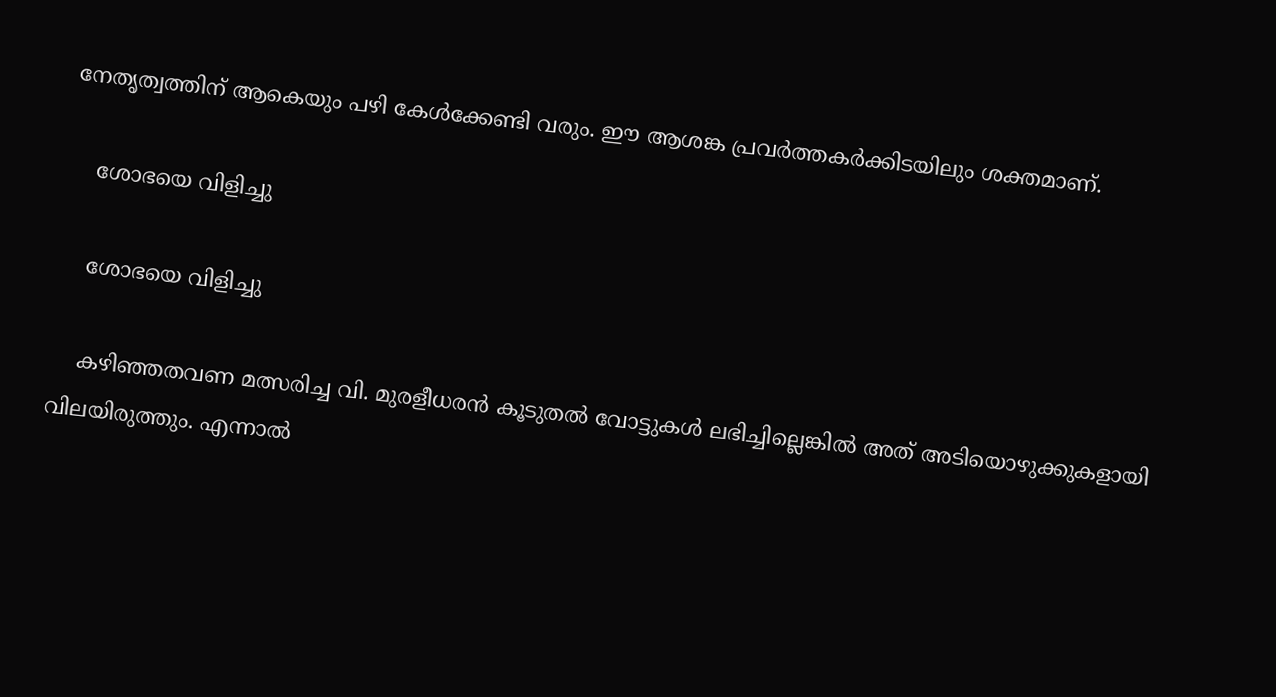നേതൃത്വത്തിന് ആകെയും പഴി കേള്‍ക്കേണ്ടി വരും. ഈ ആശങ്ക പ്രവര്‍ത്തകര്‍ക്കിടയിലും ശക്തമാണ്.

    ശോഭയെ വിളിച്ചു

    ശോഭയെ വിളിച്ചു

    കഴിഞ്ഞതവണ മത്സരിച്ച വി. മുരളീധരൻ കൂടുതല്‍ വോട്ടുകള്‍ ലഭിച്ചില്ലെങ്കില്‍ അത് അടിയൊഴുക്കുകളായി വിലയിരുത്തും. എന്നാല്‍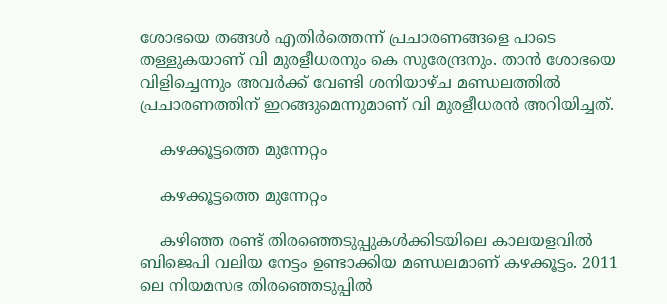ശോഭയെ തങ്ങള്‍ എതിര്‍ത്തെന്ന് പ്രചാരണങ്ങളെ പാടെ തള്ളുകയാണ് വി മുരളീധരനും കെ സുരേന്ദ്രനും. താന്‍ ശോഭയെ വിളിച്ചെന്നും അവര്‍ക്ക് വേണ്ടി ശനിയാഴ്ച മണ്ഡലത്തില്‍ പ്രചാരണത്തിന് ഇറങ്ങുമെന്നുമാണ് വി മുരളീധരന്‍ അറിയിച്ചത്.

    കഴക്കൂട്ടത്തെ മുന്നേറ്റം

    കഴക്കൂട്ടത്തെ മുന്നേറ്റം

    കഴിഞ്ഞ രണ്ട് തിരഞ്ഞെടുപ്പുകള്‍ക്കിടയിലെ കാലയളവില്‍ ബിജെപി വലിയ നേട്ടം ഉണ്ടാക്കിയ മണ്ഡലമാണ് കഴക്കൂട്ടം. 2011 ലെ നിയമസഭ തിരഞ്ഞെടുപ്പില്‍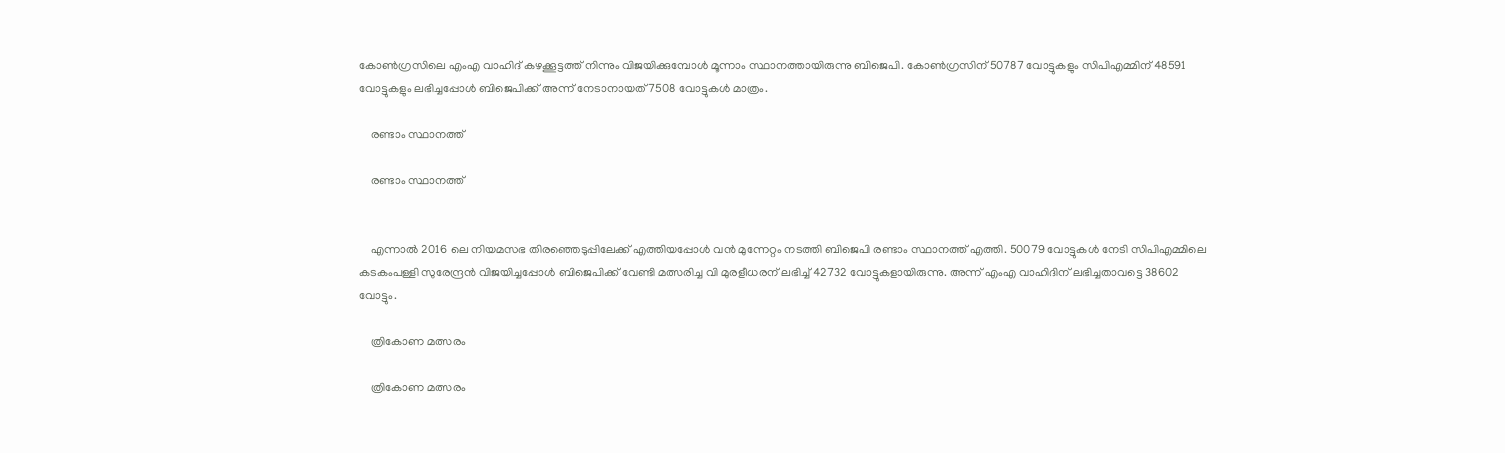കോണ്‍ഗ്രസിലെ എംഎ വാഹിദ് കഴക്കൂട്ടത്ത് നിന്നും വിജയിക്കുമ്പോള്‍ മൂന്നാം സ്ഥാനത്തായിരുന്നു ബിജെപി. കോണ്‍ഗ്രസിന് 50787 വോട്ടുകളും സിപിഎമ്മിന് 48591 വോട്ടുകളും ലഭിച്ചപ്പോള്‍ ബിജെപിക്ക് അന്ന് നേടാനായത് 7508 വോട്ടുകള്‍ മാത്രം.

    രണ്ടാം സ്ഥാനത്ത്

    രണ്ടാം സ്ഥാനത്ത്


    എന്നാല്‍ 2016 ലെ നിയമസഭ തിരഞ്ഞെടുപ്പിലേക്ക് എത്തിയപ്പോള്‍ വന്‍ മുന്നേറ്റം നടത്തി ബിജെപി രണ്ടാം സ്ഥാനത്ത് എത്തി. 50079 വോട്ടുകള്‍ നേടി സിപിഎമ്മിലെ കടകംപള്ളി സുരേന്ദ്രന്‍ വിജയിച്ചപ്പോള്‍ ബിജെപിക്ക് വേണ്ടി മത്സരിച്ച വി മുരളീധരന് ലഭിച്ച് 42732 വോട്ടുകളായിരുന്നു. അന്ന് എംഎ വാഹിദിന് ലഭിച്ചതാവട്ടെ 38602 വോട്ടും.

    ത്രികോണ മത്സരം

    ത്രികോണ മത്സരം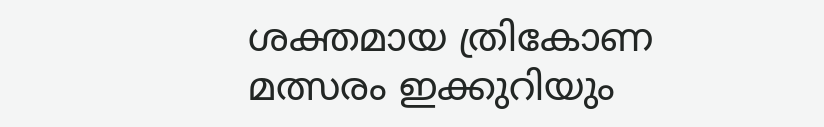ശക്തമായ ത്രികോണ മത്സരം ഇക്കുറിയും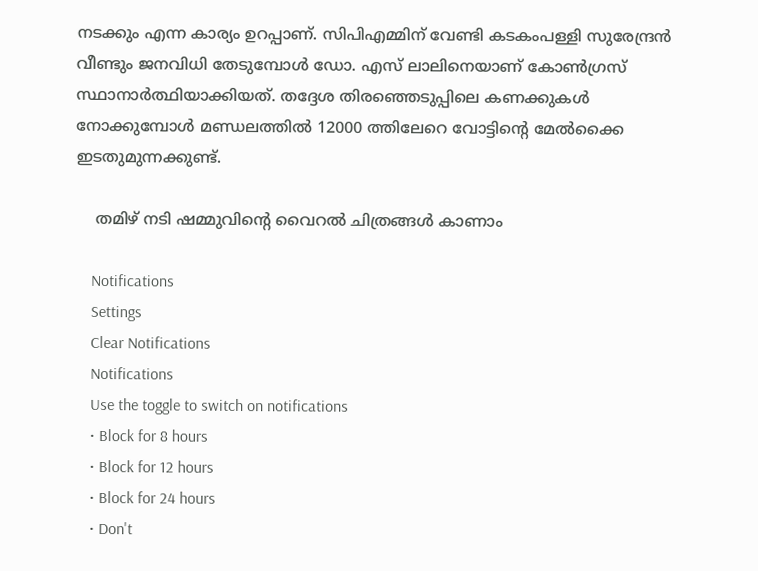നടക്കും എന്ന കാര്യം ഉറപ്പാണ്. സിപിഎമ്മിന് വേണ്ടി കടകംപള്ളി സുരേന്ദ്രന്‍ വീണ്ടും ജനവിധി തേടുമ്പോള്‍ ഡോ. എസ് ലാലിനെയാണ് കോണ്‍ഗ്രസ് സ്ഥാനാര്‍ത്ഥിയാക്കിയത്. തദ്ദേശ തിരഞ്ഞെടുപ്പിലെ കണക്കുകള്‍ നോക്കുമ്പോള്‍ മണ്ഡലത്തില്‍ 12000 ത്തിലേറെ വോട്ടിന്‍റെ മേല്‍ക്കൈ ഇടതുമുന്നക്കുണ്ട്.

    തമിഴ് നടി ഷമ്മുവിന്റെ വൈറല്‍ ചിത്രങ്ങള്‍ കാണാം

    Notifications
    Settings
    Clear Notifications
    Notifications
    Use the toggle to switch on notifications
    • Block for 8 hours
    • Block for 12 hours
    • Block for 24 hours
    • Don't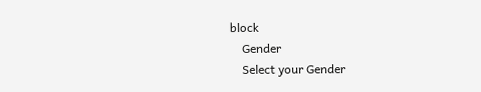block
    Gender
    Select your Gender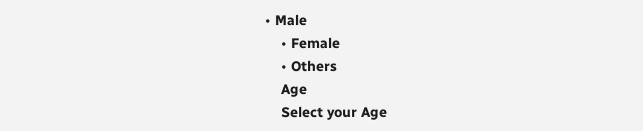• Male
    • Female
    • Others
    Age
    Select your Age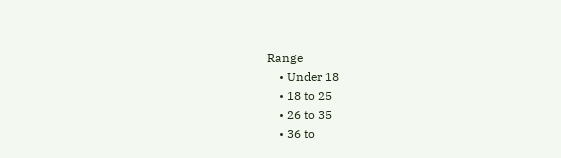Range
    • Under 18
    • 18 to 25
    • 26 to 35
    • 36 to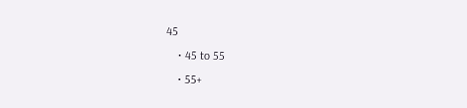45
    • 45 to 55
    • 55+